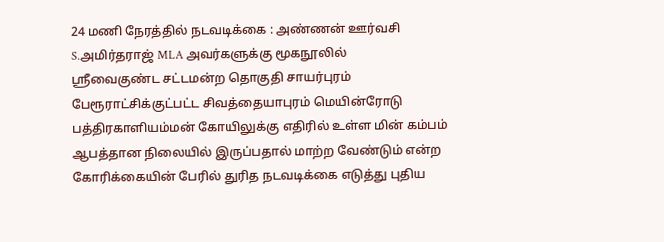24 மணி நேரத்தில் நடவடிக்கை : அண்ணன் ஊர்வசி S.அமிர்தராஜ் MLA அவர்களுக்கு மூகநூலில்
ஸ்ரீவைகுண்ட சட்டமன்ற தொகுதி சாயர்புரம் பேரூராட்சிக்குட்பட்ட சிவத்தையாபுரம் மெயின்ரோடு
பத்திரகாளியம்மன் கோயிலுக்கு எதிரில் உள்ள மின் கம்பம் ஆபத்தான நிலையில் இருப்பதால் மாற்ற வேண்டும் என்ற கோரிக்கையின் பேரில் துரித நடவடிக்கை எடுத்து புதிய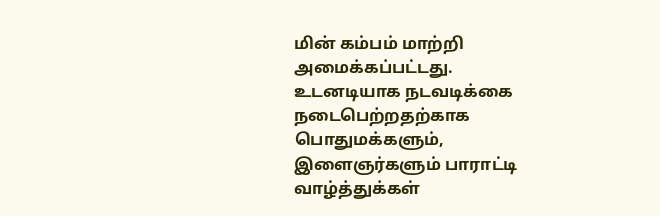மின் கம்பம் மாற்றி அமைக்கப்பட்டது.
உடனடியாக நடவடிக்கை நடைபெற்றதற்காக பொதுமக்களும், இளைஞர்களும் பாராட்டி வாழ்த்துக்கள்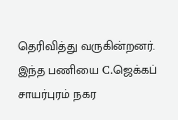தெரிவித்து வருகின்றனர். இந்த பணியை C.ஜெக்கப் சாயர்புரம் நகர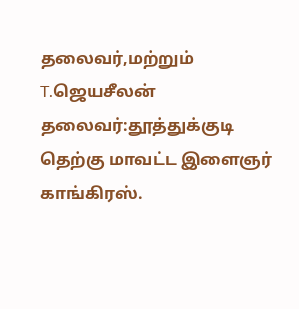தலைவர்,மற்றும் T.ஜெயசீலன் தலைவர்:தூத்துக்குடி தெற்கு மாவட்ட இளைஞர் காங்கிரஸ்.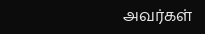அவர்கள்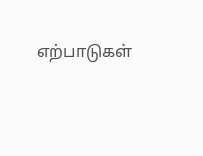எற்பாடுகள்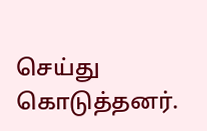செய்து கொடுத்தனர்.